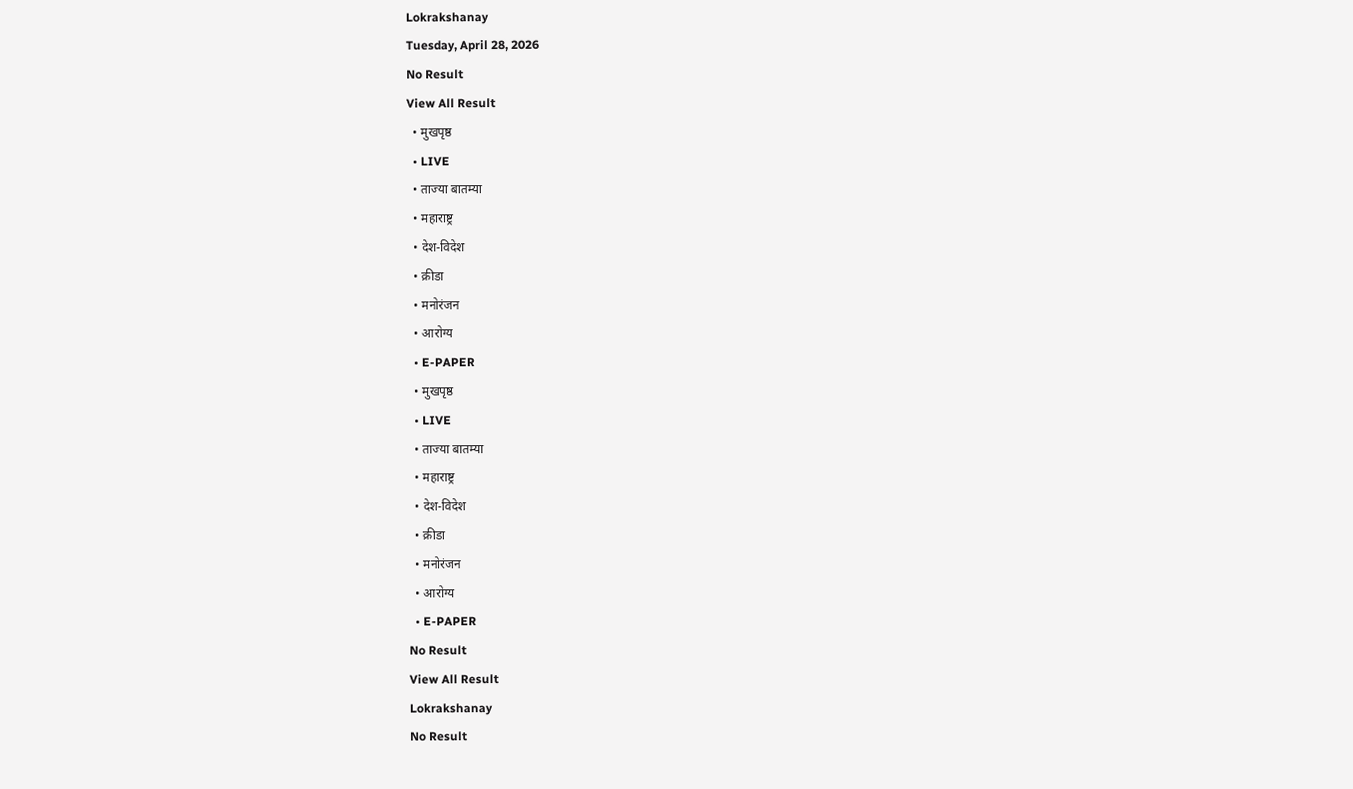Lokrakshanay
Tuesday, April 28, 2026
No Result
View All Result
  • मुखपृष्ठ
  • LIVE
  • ताज्या बातम्या
  • महाराष्ट्र
  • देश-विदेश
  • क्रीडा
  • मनोरंजन
  • आरोग्य
  • E-PAPER
  • मुखपृष्ठ
  • LIVE
  • ताज्या बातम्या
  • महाराष्ट्र
  • देश-विदेश
  • क्रीडा
  • मनोरंजन
  • आरोग्य
  • E-PAPER
No Result
View All Result
Lokrakshanay
No Result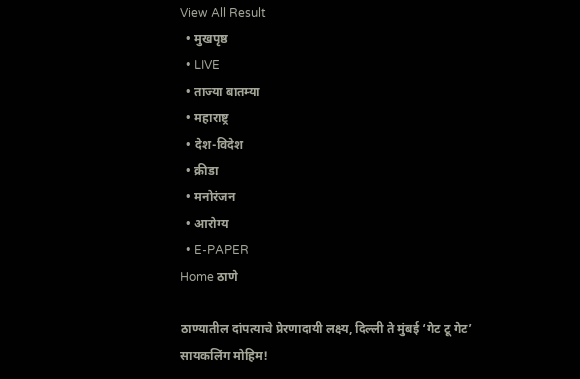View All Result
  • मुखपृष्ठ
  • LIVE
  • ताज्या बातम्या
  • महाराष्ट्र
  • देश-विदेश
  • क्रीडा
  • मनोरंजन
  • आरोग्य
  • E-PAPER
Home ठाणे

ठाण्यातील दांपत्याचे प्रेरणादायी लक्ष्य, दिल्ली ते मुंबई ‘गेट टू गेट’ सायकलिंग मोहिम!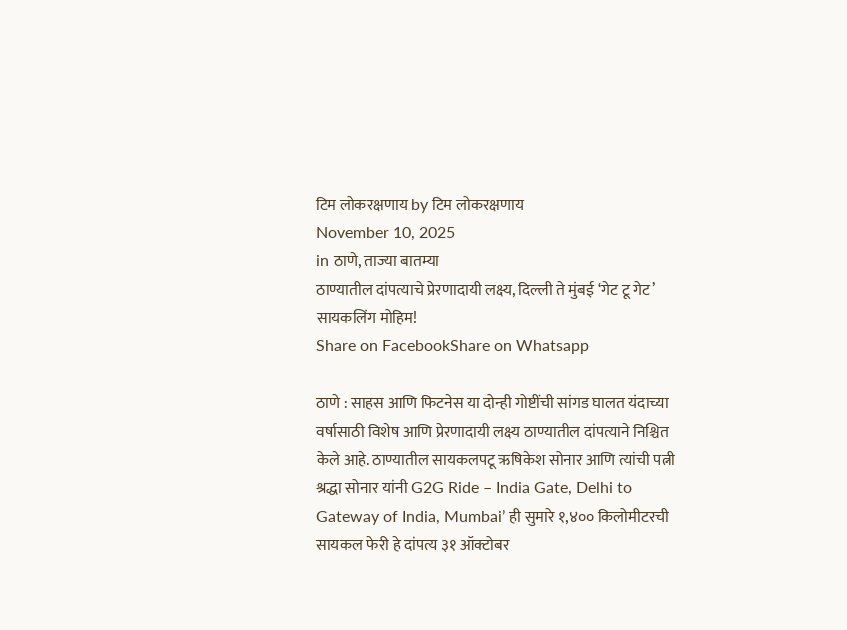टिम लोकरक्षणाय by टिम लोकरक्षणाय
November 10, 2025
in ठाणे, ताज्या बातम्या
ठाण्यातील दांपत्याचे प्रेरणादायी लक्ष्य, दिल्ली ते मुंबई ‘गेट टू गेट’ सायकलिंग मोहिम!
Share on FacebookShare on Whatsapp

ठाणे : साहस आणि फिटनेस या दोन्ही गोष्टींची सांगड घालत यंदाच्या वर्षासाठी विशेष आणि प्रेरणादायी लक्ष्य ठाण्यातील दांपत्याने निश्चित केले आहे. ठाण्यातील सायकलपटू ऋषिकेश सोनार आणि त्यांची पत्नी श्रद्धा सोनार यांनी G2G Ride – India Gate, Delhi to Gateway of India, Mumbai’ ही सुमारे १,४०० किलोमीटरची सायकल फेरी हे दांपत्य ३१ ऑक्टोबर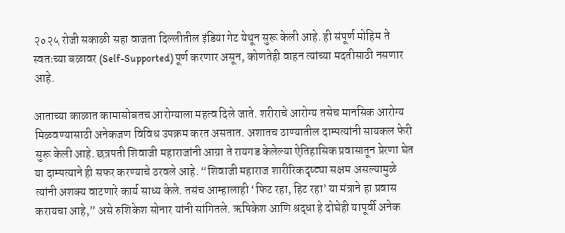२०२५ रोजी सकाळी सहा वाजता दिल्लीतील इंडिया गेट येथून सुरू केली आहे. ही संपूर्ण मोहिम ते स्वतःच्या बळावर (Self-Supported) पूर्ण करणार असून, कोणतेही वाहन त्यांच्या मदतीसाठी नसणार आहे.

आताच्या काळात कामासोबतच आरोग्याला महत्व दिले जाते. शरीराचे आरोग्य तसेच मानसिक आरोग्य मिळवण्यासाठी अनेकजण विविध उपक्रम करत असतात. अशातच ठाण्यातील दाम्पत्यांनी सायकल फेरी सुरू केली आहे. छत्रपती शिवाजी महाराजांनी आग्रा ते रायगड केलेल्या ऐतिहासिक प्रवासातून प्रेरणा घेत या दाम्पत्याने ही सफर करण्याचे ठरवले आहे. “शिवाजी महाराज शारीरिकदृष्ट्या सक्षम असल्यामुळे त्यांनी अशक्य वाटणारे कार्य साध्य केले. तसंच आम्हालाही ‘फिट रहा, हिट रहा’ या मंत्राने हा प्रवास करायचा आहे,” असे रुशिकेश सोनार यांनी सांगितले. ऋषिकेश आणि श्रद्धा हे दोघेही यापूर्वी अनेक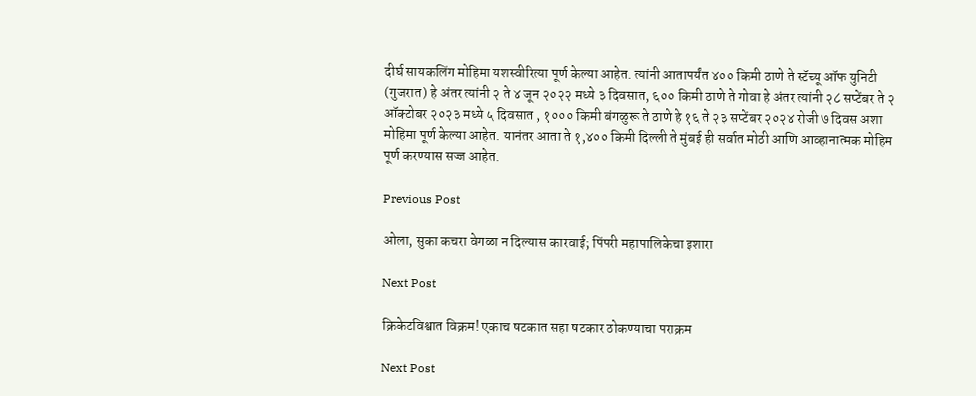दीर्घ सायकलिंग मोहिमा यशस्वीरित्या पूर्ण केल्या आहेत. त्यांनी आतापर्यंत ४०० किमी ठाणे ते स्टॅच्यू ऑफ युनिटी (गुजरात) हे अंतर त्यांनी २ ते ४ जून २०२२ मध्ये ३ दिवसात, ६०० किमी ठाणे ते गोवा हे अंतर त्यांनी २८ सप्टेंबर ते २ ऑक्टोबर २०२३ मध्ये ५ दिवसात , १००० किमी बंगळुरू ते ठाणे हे १६ ते २३ सप्टेंबर २०२४ रोजी ७ दिवस अशा मोहिमा पूर्ण केल्या आहेत. यानंतर आता ते १,४०० किमी दिल्ली ते मुंबई ही सर्वात मोठी आणि आव्हानात्मक मोहिम पूर्ण करण्यास सज्ज आहेत.

Previous Post

ओला, सुका कचरा वेगळा न दिल्यास कारवाई; पिंपरी महापालिकेचा इशारा

Next Post

क्रिकेटविश्वात विक्रम! एकाच षटकात सहा षटकार ठोकण्याचा पराक्रम

Next Post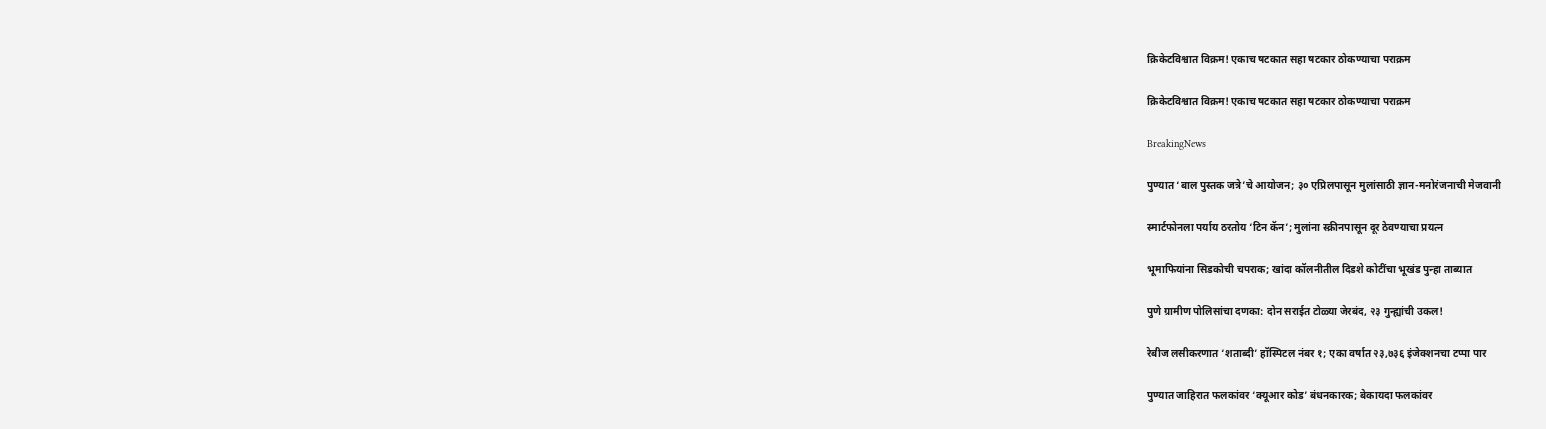क्रिकेटविश्वात विक्रम! एकाच षटकात सहा षटकार ठोकण्याचा पराक्रम

क्रिकेटविश्वात विक्रम! एकाच षटकात सहा षटकार ठोकण्याचा पराक्रम

BreakingNews

पुण्यात ‘बाल पुस्तक जत्रे’चे आयोजन; ३० एप्रिलपासून मुलांसाठी ज्ञान-मनोरंजनाची मेजवानी

स्मार्टफोनला पर्याय ठरतोय ‘टिन कॅन’; मुलांना स्क्रीनपासून दूर ठेवण्याचा प्रयत्न

भूमाफियांना सिडकोची चपराक; खांदा कॉलनीतील दिडशे कोटींचा भूखंड पुन्हा ताब्यात

पुणे ग्रामीण पोलिसांचा दणका: दोन सराईत टोळ्या जेरबंद, २३ गुन्ह्यांची उकल!

रेबीज लसीकरणात ‘शताब्दी’ हॉस्पिटल नंबर १; एका वर्षात २३,७३६ इंजेक्शनचा टप्पा पार

पुण्यात जाहिरात फलकांवर ‘क्यूआर कोड’ बंधनकारक; बेकायदा फलकांवर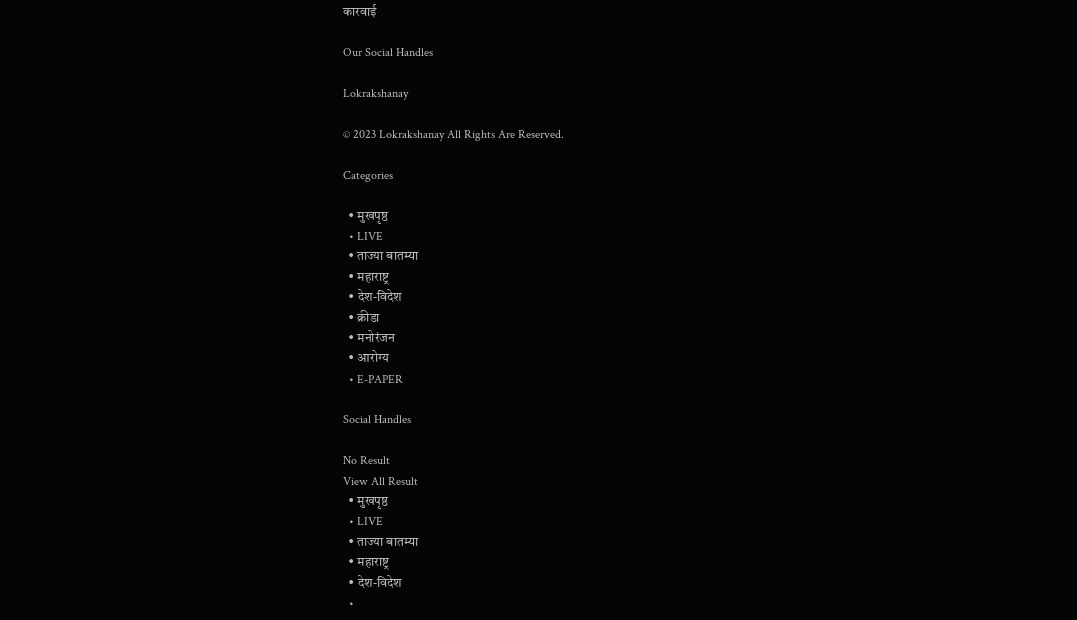कारवाई

Our Social Handles

Lokrakshanay

© 2023 Lokrakshanay All Rights Are Reserved.

Categories

  • मुखपृष्ठ
  • LIVE
  • ताज्या बातम्या
  • महाराष्ट्र
  • देश-विदेश
  • क्रीडा
  • मनोरंजन
  • आरोग्य
  • E-PAPER

Social Handles

No Result
View All Result
  • मुखपृष्ठ
  • LIVE
  • ताज्या बातम्या
  • महाराष्ट्र
  • देश-विदेश
  •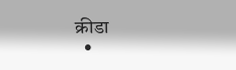क्रीडा
  •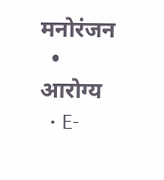मनोरंजन
  • आरोग्य
  • E-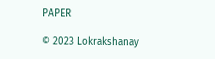PAPER

© 2023 Lokrakshanay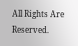All Rights Are Reserved.